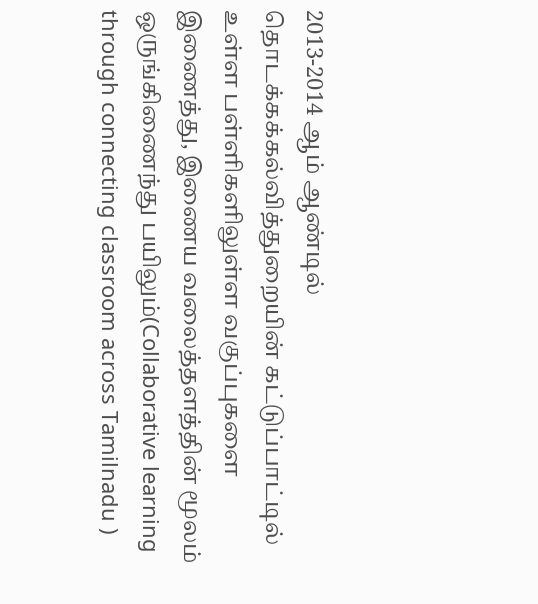2013-2014 ஆம் ஆண்டில் தொடக்கக்கல்வித்துறையின் கட்டுப்பாட்டில் உள்ள பள்ளிகளிலுள்ள வகுப்புகளை இணைத்து, இணைய வலைத்தளத்தின் மூலம் ஒருங்கிணைந்து பயிலும்(Collaborative learning through connecting classroom across Tamilnadu )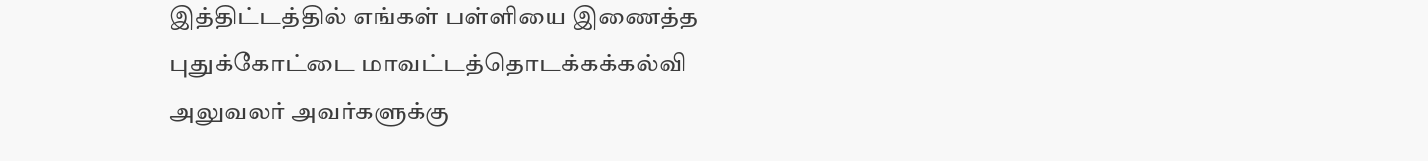இத்திட்டத்தில் எங்கள் பள்ளியை இணைத்த புதுக்கோட்டை மாவட்டத்தொடக்கக்கல்வி அலுவலர் அவர்களுக்கு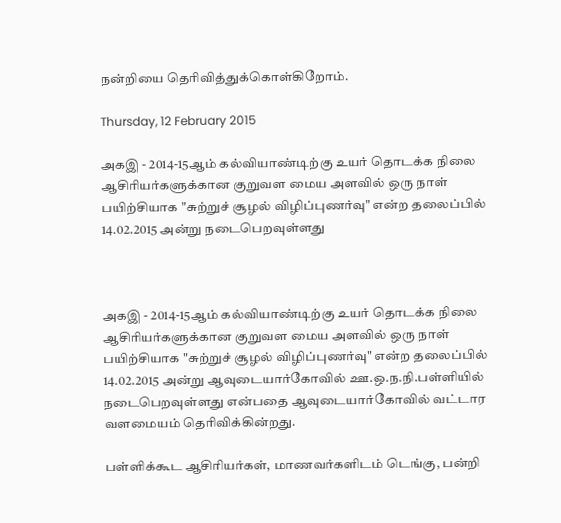நன்றியை தெரிவித்துக்கொள்கிறோம்.

Thursday, 12 February 2015

அகஇ - 2014-15ஆம் கல்வியாண்டிற்கு உயர் தொடக்க நிலை ஆசிரியர்களுக்கான குறுவள மைய அளவில் ஒரு நாள் பயிற்சியாக "சுற்றுச் சூழல் விழிப்புணர்வு" என்ற தலைப்பில் 14.02.2015 அன்று நடைபெறவுள்ளது



அகஇ - 2014-15ஆம் கல்வியாண்டிற்கு உயர் தொடக்க நிலை ஆசிரியர்களுக்கான குறுவள மைய அளவில் ஒரு நாள் பயிற்சியாக "சுற்றுச் சூழல் விழிப்புணர்வு" என்ற தலைப்பில் 14.02.2015 அன்று ஆவுடையார்கோவில் ஊ.ஒ.ந.நி.பள்ளியில் நடைபெறவுள்ளது என்பதை ஆவுடையார்கோவில் வட்டார வளமையம் தெரிவிக்கின்றது.

பள்ளிக்கூட ஆசிரியர்கள், மாணவர்களிடம் டெங்கு, பன்றி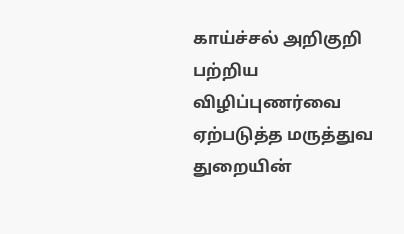காய்ச்சல் அறிகுறி பற்றிய விழிப்புணர்வை ஏற்படுத்த மருத்துவ துறையின்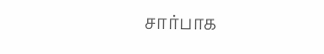சார்பாக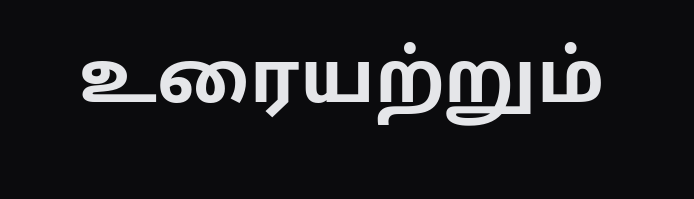உரையற்றும்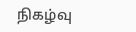நிகழ்வு